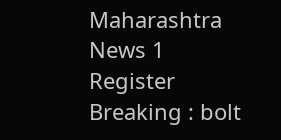Maharashtra News 1
Register
Breaking : bolt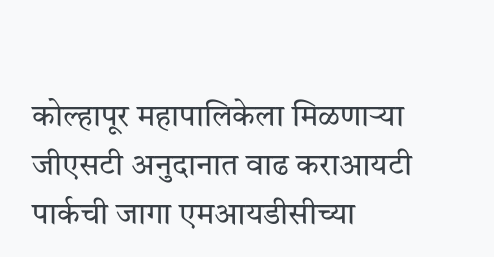कोल्हापूर महापालिकेला मिळणाऱ्या जीएसटी अनुदानात वाढ कराआयटी पार्कची जागा एमआयडीसीच्या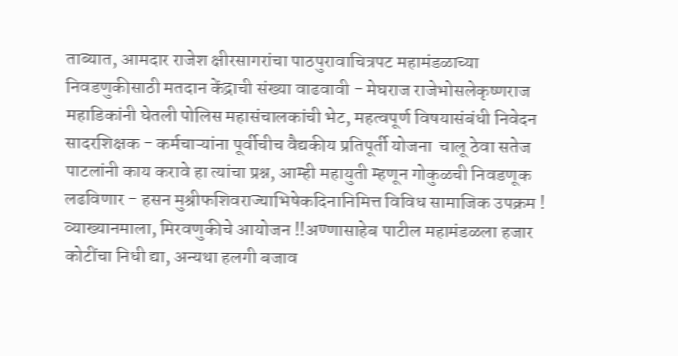ताब्यात, आमदार राजेश क्षीरसागरांचा पाठपुरावाचित्रपट महामंडळाच्या निवडणुकीसाठी मतदान केंद्राची संख्या वाढवावी - मेघराज राजेभोसलेकृष्णराज महाडिकांनी घेतली पोलिस महासंचालकांची भेट, महत्वपूर्ण विषयासंबंधी निवेदन सादरशिक्षक - कर्मचाऱ्यांना पूर्वीचीच वैद्यकीय प्रतिपूर्ती योजना  चालू ठेवा सतेज पाटलांनी काय करावे हा त्यांचा प्रश्न, आम्ही महायुती म्हणून गोकुळची निवडणूक लढविणार - हसन मुश्रीफशिवराज्याभिषेकदिनानिमित्त विविध सामाजिक उपक्रम ! व्याख्यानमाला, मिरवणुकीचे आयोजन !!अण्णासाहेब पाटील महामंडळला हजार कोटींचा निधी द्या, अन्यथा हलगी बजाव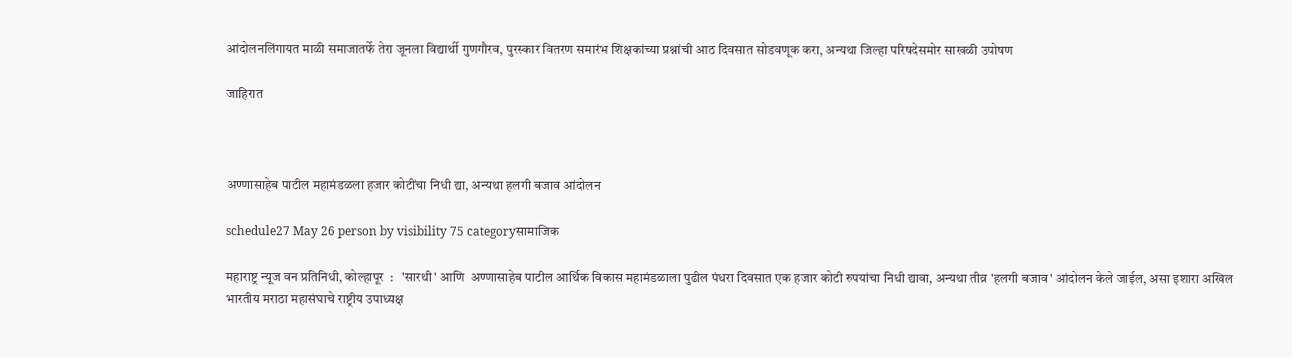आंदोलनलिंगायत माळी समाजातर्फे तेरा जूनला विद्यार्थी गुणगौरव, पुरस्कार वितरण समारंभ शिक्षकांच्या प्रश्नांची आठ दिवसात सोडवणूक करा, अन्यथा जिल्हा परिषदेसमोर साखळी उपोषण

जाहिरात



अण्णासाहेब पाटील महामंडळला हजार कोटींचा निधी द्या, अन्यथा हलगी बजाव आंदोलन

schedule27 May 26 person by visibility 75 categoryसामाजिक

महाराष्ट्र न्यूज वन प्रतिनिधी, कोल्हापूर  :   'सारथी' आणि  अण्णासाहेब पाटील आर्थिक विकास महामंडळाला पुढील पंधरा दिवसात एक हजार कोटी रुपयांचा निधी द्यावा, अन्यथा तीव्र 'हलगी बजाव' आंदोलन केले जाईल, असा इशारा अखिल भारतीय मराठा महासंघाचे राष्ट्रीय उपाध्यक्ष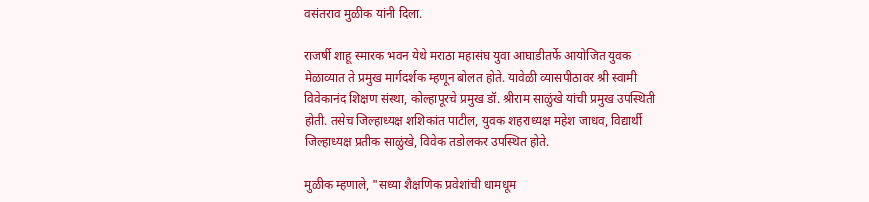वसंतराव मुळीक यांनी दिला.

राजर्षी शाहू स्मारक भवन येथे मराठा महासंघ युवा आघाडीतर्फे आयोजित युवक मेळाव्यात ते प्रमुख मार्गदर्शक म्हणून बोलत होते. यावेळी व्यासपीठावर श्री स्वामी विवेकानंद शिक्षण संस्था, कोल्हापूरचे प्रमुख डॉ. श्रीराम साळुंखे यांची प्रमुख उपस्थिती होती. तसेच जिल्हाध्यक्ष शशिकांत पाटील, युवक शहराध्यक्ष महेश जाधव, विद्यार्थी जिल्हाध्यक्ष प्रतीक साळुंखे, विवेक तडोलकर उपस्थित होते.

मुळीक म्हणाले, "सध्या शैक्षणिक प्रवेशांची धामधूम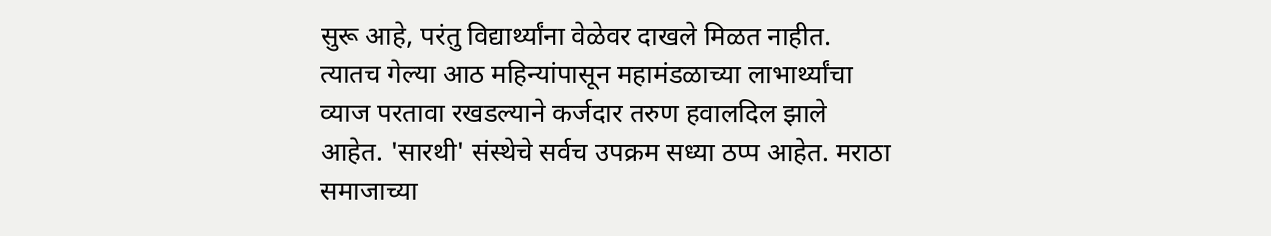सुरू आहे, परंतु विद्यार्थ्यांना वेळेवर दाखले मिळत नाहीत. त्यातच गेल्या आठ महिन्यांपासून महामंडळाच्या लाभार्थ्यांचा व्याज परतावा रखडल्याने कर्जदार तरुण हवालदिल झाले आहेत. 'सारथी' संस्थेचे सर्वच उपक्रम सध्या ठप्प आहेत. मराठा समाजाच्या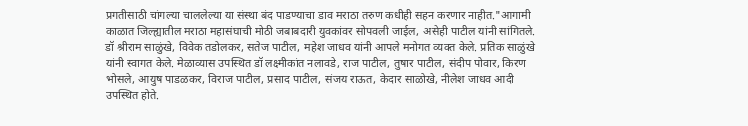प्रगतीसाठी चांगल्या चाललेल्या या संस्था बंद पाडण्याचा डाव मराठा तरुण कधीही सहन करणार नाहीत."आगामी काळात जिल्ह्यातील मराठा महासंघाची मोठी जबाबदारी युवकांवर सोपवली जाईल, असेही पाटील यांनी सांगितले. डॉ श्रीराम साळुंखे, विवेक तडोलकर, सतेज पाटील, महेश जाधव यांनी आपले मनोगत व्यक्त केले. प्रतिक साळुंखे यांनी स्वागत केले. मेळाव्यास उपस्थित डॉ लक्ष्मीकांत नलावडे, राज पाटील, तुषार पाटील, संदीप पोवार, किरण भोसले, आयुष पाडळकर, विराज पाटील, प्रसाद पाटील, संजय राऊत, केदार साळोखे, नीलेश जाधव आदी उपस्थित होते.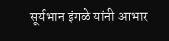सूर्यभान इंगळे यांनी आभार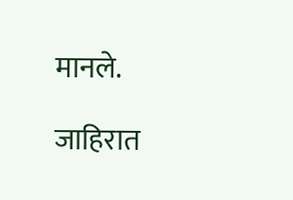मानले.

जाहिरात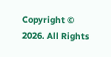Copyright © 2026. All Rights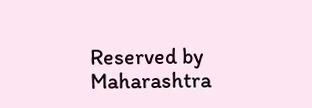Reserved by Maharashtra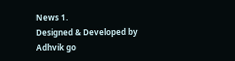News 1.
Designed & Developed by Adhvik go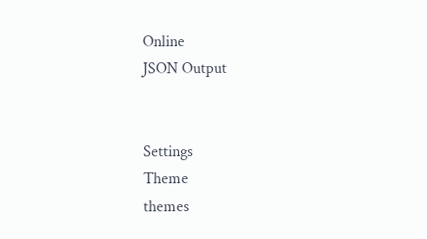Online
JSON Output


Settings
Theme
themes